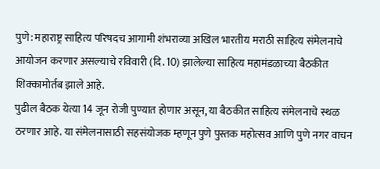पुणे: महाराष्ट्र साहित्य परिषदच आगामी शंभराव्या अखिल भारतीय मराठी साहित्य संमेलनाचे आयोजन करणार असल्याचे रविवारी (दि. 10) झालेल्या साहित्य महामंडळाच्या बैठकीत शिक्कामोर्तब झाले आहे.
पुढील बैठक येत्या 14 जून रोजी पुण्यात होणार असून, या बैठकीत साहित्य संमेलनाचे स्थळ ठरणार आहे. या संमेलनासाठी सहसंयोजक म्हणून पुणे पुस्तक महोत्सव आणि पुणे नगर वाचन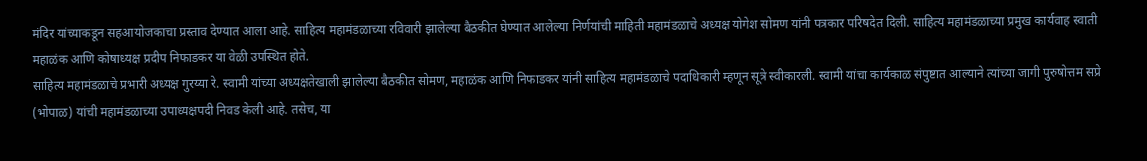मंदिर यांच्याकडून सहआयोजकाचा प्रस्ताव देण्यात आला आहे. साहित्य महामंडळाच्या रविवारी झालेल्या बैठकीत घेण्यात आलेल्या निर्णयांची माहिती महामंडळाचे अध्यक्ष योगेश सोमण यांनी पत्रकार परिषदेत दिली. साहित्य महामंडळाच्या प्रमुख कार्यवाह स्वाती महाळंक आणि कोषाध्यक्ष प्रदीप निफाडकर या वेळी उपस्थित होते.
साहित्य महामंडळाचे प्रभारी अध्यक्ष गुरय्या रे. स्वामी यांच्या अध्यक्षतेखाली झालेल्या बैठकीत सोमण, महाळंक आणि निफाडकर यांनी साहित्य महामंडळाचे पदाधिकारी म्हणून सूत्रे स्वीकारली. स्वामी यांचा कार्यकाळ संपुष्टात आल्याने त्यांच्या जागी पुरुषोत्तम सप्रे (भोपाळ) यांची महामंडळाच्या उपाध्यक्षपदी निवड केली आहे. तसेच, या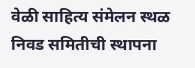वेळी साहित्य संमेलन स्थळ निवड समितीची स्थापना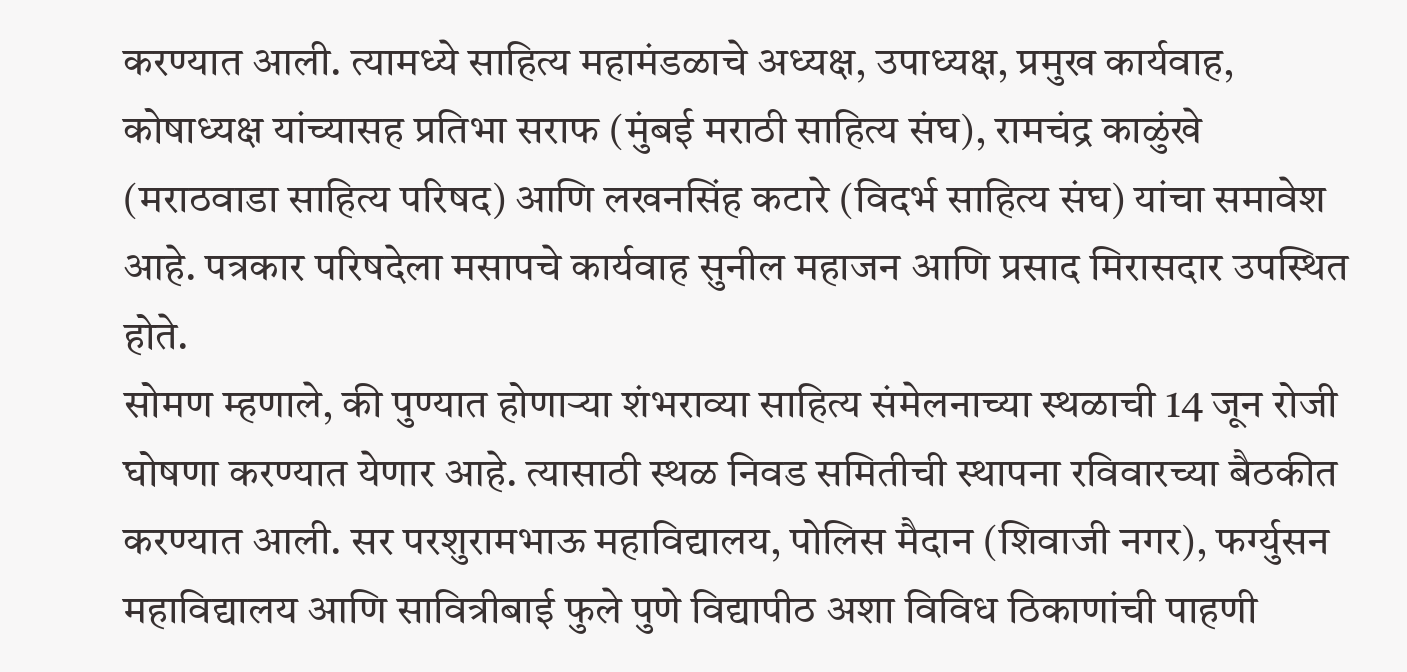करण्यात आली. त्यामध्ये साहित्य महामंडळाचे अध्यक्ष, उपाध्यक्ष, प्रमुख कार्यवाह, कोषाध्यक्ष यांच्यासह प्रतिभा सराफ (मुंबई मराठी साहित्य संघ), रामचंद्र काळुंखे (मराठवाडा साहित्य परिषद) आणि लखनसिंह कटारे (विदर्भ साहित्य संघ) यांचा समावेश आहे. पत्रकार परिषदेला मसापचे कार्यवाह सुनील महाजन आणि प्रसाद मिरासदार उपस्थित होते.
सोमण म्हणाले, की पुण्यात होणाऱ्या शंभराव्या साहित्य संमेलनाच्या स्थळाची 14 जून रोजी घोषणा करण्यात येणार आहे. त्यासाठी स्थळ निवड समितीची स्थापना रविवारच्या बैठकीत करण्यात आली. सर परशुरामभाऊ महाविद्यालय, पोलिस मैदान (शिवाजी नगर), फर्ग्युसन महाविद्यालय आणि सावित्रीबाई फुले पुणे विद्यापीठ अशा विविध ठिकाणांची पाहणी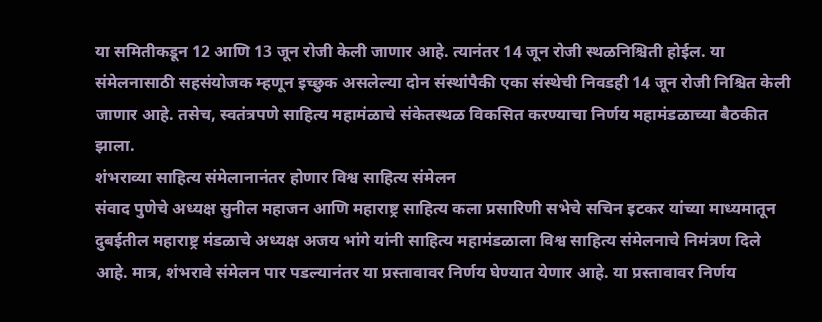या समितीकडून 12 आणि 13 जून रोजी केली जाणार आहे. त्यानंतर 14 जून रोजी स्थळनिश्चिती होईल. या संमेलनासाठी सहसंयोजक म्हणून इच्छुक असलेल्या दोन संस्थांपैकी एका संस्थेची निवडही 14 जून रोजी निश्चित केली जाणार आहे. तसेच, स्वतंत्रपणे साहित्य महामंळाचे संकेतस्थळ विकसित करण्याचा निर्णय महामंडळाच्या बैठकीत झाला.
शंभराव्या साहित्य संमेलानानंतर होणार विश्व साहित्य संमेलन
संवाद पुणेचे अध्यक्ष सुनील महाजन आणि महाराष्ट्र साहित्य कला प्रसारिणी सभेचे सचिन इटकर यांच्या माध्यमातून दुबईतील महाराष्ट्र मंडळाचे अध्यक्ष अजय भांगे यांनी साहित्य महामंडळाला विश्व साहित्य संमेलनाचे निमंत्रण दिले आहे. मात्र, शंभरावे संमेलन पार पडल्यानंतर या प्रस्तावावर निर्णय घेण्यात येणार आहे. या प्रस्तावावर निर्णय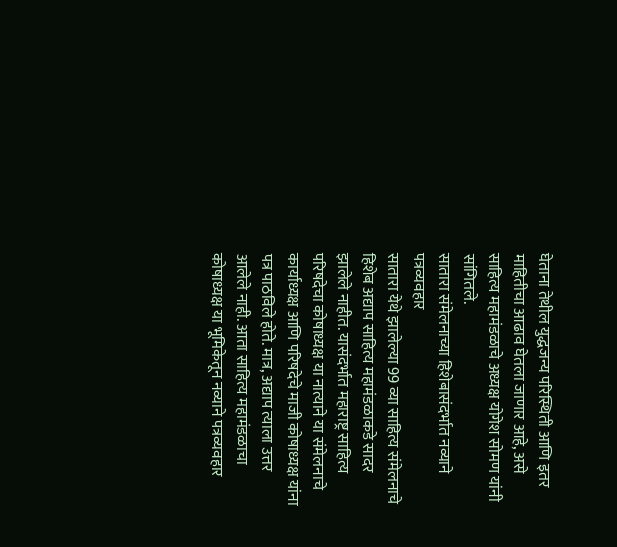घेताना तेथील युद्धजन्य परिस्थिती आणि इतर माहितीचा आढाव घेतला जाणार आहे, असे साहित्य महामंडळाचे अध्यक्ष योगेश सोमण यांनी सांगितले.
सातारा संमेलनाच्या हिशेबासंदर्भात नव्याने पत्रव्यवहार
सातारा येथे झालेल्या 99 व्या साहित्य संमेलनाचे हिशेब अद्याप साहित्य महामंडळाकडे सादर झालेले नाहीत. यासंदर्भात महाराष्ट्र साहित्य परिषदेचा कोषाध्यक्ष या नात्याने या संमेलनाचे कार्याध्यक्ष आणि परिषदेचे माजी कोषाध्यक्ष यांना पत्र पाठविले होते. मात्र, अद्याप त्याला उत्तर आलेले नाही. आता साहित्य महामंडळाचा कोषाध्यक्ष या भूमिकेतून नव्याने पत्रव्यवहार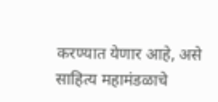करण्यात येणार आहे, असे साहित्य महामंडळाचे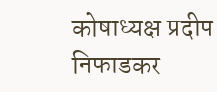कोषाध्यक्ष प्रदीप निफाडकर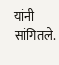यांनी सांगितले.